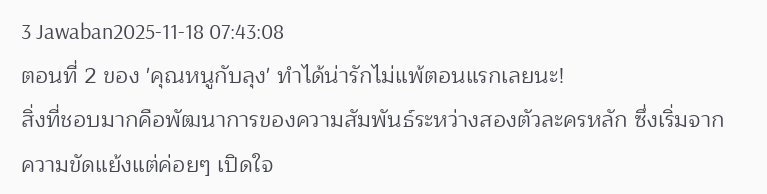3 Jawaban2025-11-18 07:43:08
ตอนที่ 2 ของ 'คุณหนูกับลุง' ทำได้น่ารักไม่แพ้ตอนแรกเลยนะ!
สิ่งที่ชอบมากคือพัฒนาการของความสัมพันธ์ระหว่างสองตัวละครหลัก ซึ่งเริ่มจากความขัดแย้งแต่ค่อยๆ เปิดใจ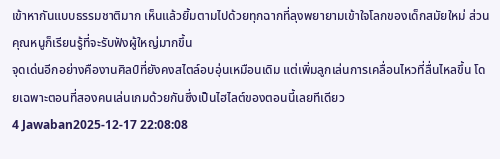เข้าหากันแบบธรรมชาติมาก เห็นแล้วยิ้มตามไปด้วยทุกฉากที่ลุงพยายามเข้าใจโลกของเด็กสมัยใหม่ ส่วนคุณหนูก็เรียนรู้ที่จะรับฟังผู้ใหญ่มากขึ้น
จุดเด่นอีกอย่างคืองานศิลป์ที่ยังคงสไตล์อบอุ่นเหมือนเดิม แต่เพิ่มลูกเล่นการเคลื่อนไหวที่ลื่นไหลขึ้น โดยเฉพาะตอนที่สองคนเล่นเกมด้วยกันซึ่งเป็นไฮไลต์ของตอนนี้เลยทีเดียว
4 Jawaban2025-12-17 22:08:08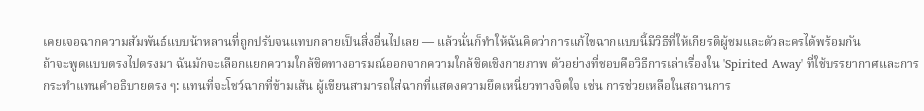เคยเจอฉากความสัมพันธ์แบบน้าหลานที่ถูกปรับจนแทบกลายเป็นสิ่งอื่นไปเลย — แล้วนั่นก็ทำให้ฉันคิดว่าการแก้ไขฉากแบบนี้มีวิธีที่ให้เกียรติผู้ชมและตัวละครได้พร้อมกัน
ถ้าจะพูดแบบตรงไปตรงมา ฉันมักจะเลือกแยกความใกล้ชิดทางอารมณ์ออกจากความใกล้ชิดเชิงกายภาพ ตัวอย่างที่ชอบคือวิธีการเล่าเรื่องใน 'Spirited Away' ที่ใช้บรรยากาศและการกระทำแทนคำอธิบายตรง ๆ: แทนที่จะโชว์ฉากที่ข้ามเส้น ผู้เขียนสามารถใส่ฉากที่แสดงความยึดเหนี่ยวทางจิตใจ เช่น การช่วยเหลือในสถานการ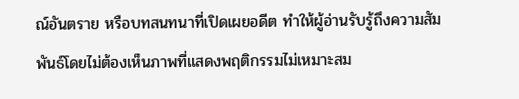ณ์อันตราย หรือบทสนทนาที่เปิดเผยอดีต ทำให้ผู้อ่านรับรู้ถึงความสัมพันธ์โดยไม่ต้องเห็นภาพที่แสดงพฤติกรรมไม่เหมาะสม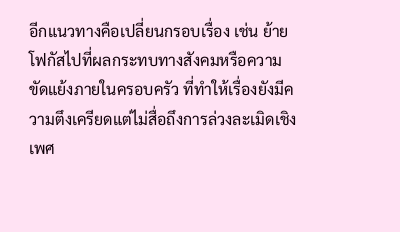อีกแนวทางคือเปลี่ยนกรอบเรื่อง เช่น ย้ายโฟกัสไปที่ผลกระทบทางสังคมหรือความขัดแย้งภายในครอบครัว ที่ทำให้เรื่องยังมีความตึงเครียดแต่ไม่สื่อถึงการล่วงละเมิดเชิงเพศ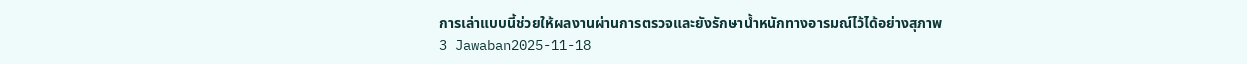การเล่าแบบนี้ช่วยให้ผลงานผ่านการตรวจและยังรักษาน้ำหนักทางอารมณ์ไว้ได้อย่างสุภาพ
3 Jawaban2025-11-18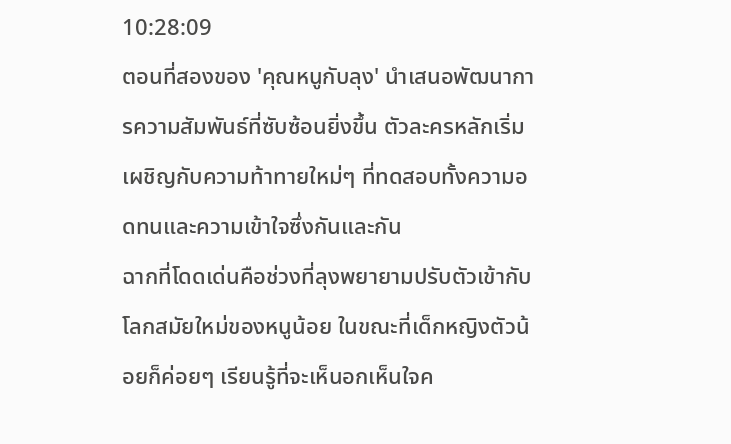10:28:09
ตอนที่สองของ 'คุณหนูกับลุง' นำเสนอพัฒนาการความสัมพันธ์ที่ซับซ้อนยิ่งขึ้น ตัวละครหลักเริ่มเผชิญกับความท้าทายใหม่ๆ ที่ทดสอบทั้งความอดทนและความเข้าใจซึ่งกันและกัน
ฉากที่โดดเด่นคือช่วงที่ลุงพยายามปรับตัวเข้ากับโลกสมัยใหม่ของหนูน้อย ในขณะที่เด็กหญิงตัวน้อยก็ค่อยๆ เรียนรู้ที่จะเห็นอกเห็นใจค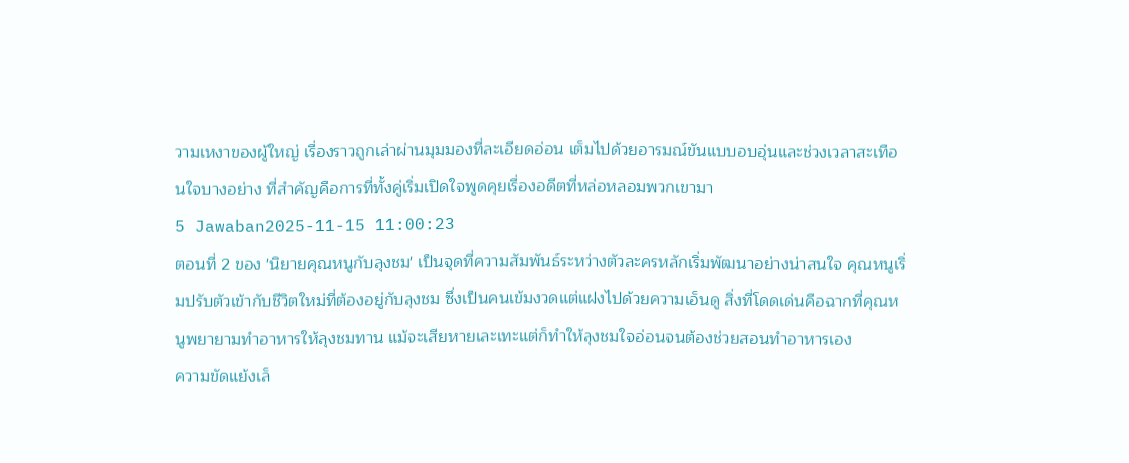วามเหงาของผู้ใหญ่ เรื่องราวถูกเล่าผ่านมุมมองที่ละเอียดอ่อน เต็มไปด้วยอารมณ์ขันแบบอบอุ่นและช่วงเวลาสะเทือนใจบางอย่าง ที่สำคัญคือการที่ทั้งคู่เริ่มเปิดใจพูดคุยเรื่องอดีตที่หล่อหลอมพวกเขามา
5 Jawaban2025-11-15 11:00:23
ตอนที่ 2 ของ 'นิยายคุณหนูกับลุงชม' เป็นจุดที่ความสัมพันธ์ระหว่างตัวละครหลักเริ่มพัฒนาอย่างน่าสนใจ คุณหนูเริ่มปรับตัวเข้ากับชีวิตใหม่ที่ต้องอยู่กับลุงชม ซึ่งเป็นคนเข้มงวดแต่แฝงไปด้วยความเอ็นดู สิ่งที่โดดเด่นคือฉากที่คุณหนูพยายามทำอาหารให้ลุงชมทาน แม้จะเสียหายเละเทะแต่ก็ทำให้ลุงชมใจอ่อนจนต้องช่วยสอนทำอาหารเอง
ความขัดแย้งเล็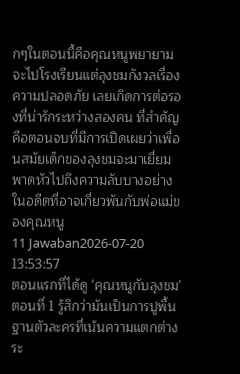กๆในตอนนี้คือคุณหนูพยายามจะไปโรงเรียนแต่ลุงชมกังวลเรื่องความปลอดภัย เลยเกิดการต่อรองที่น่ารักระหว่างสองคน ที่สำคัญคือตอนจบที่มีการเปิดเผยว่าเพื่อนสมัยเด็กของลุงชมจะมาเยี่ยม พาดหัวไปถึงความลับบางอย่างในอดีตที่อาจเกี่ยวพันกับพ่อแม่ของคุณหนู
11 Jawaban2026-07-20 13:53:57
ตอนแรกที่ได้ดู 'คุณหนูกับลุงชม' ตอนที่ 1 รู้สึกว่ามันเป็นการปูพื้นฐานตัวละครที่เน้นความแตกต่างระ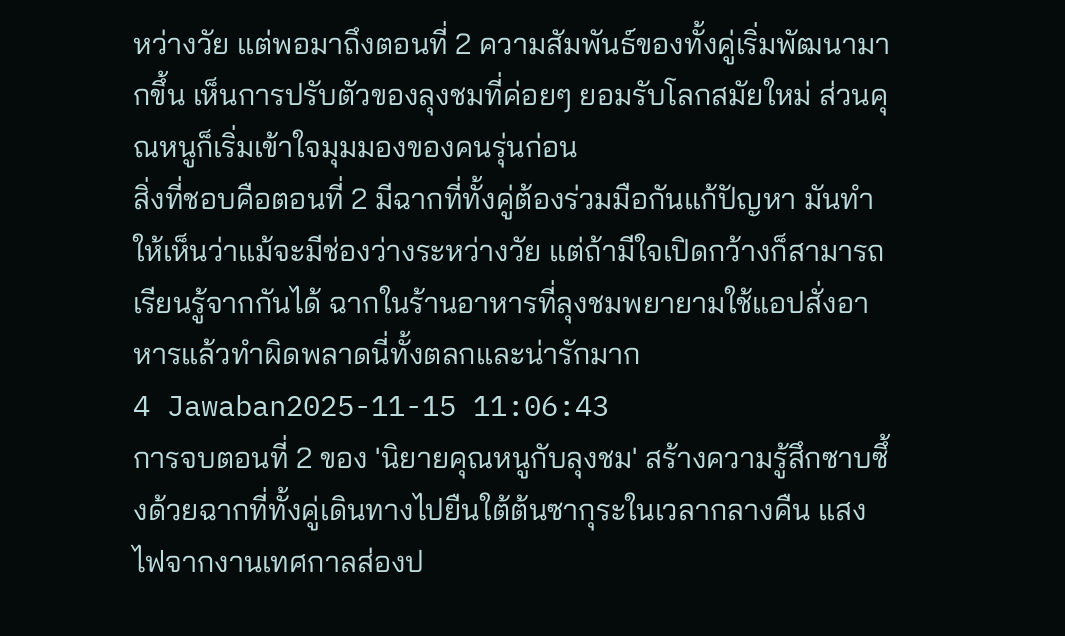หว่างวัย แต่พอมาถึงตอนที่ 2 ความสัมพันธ์ของทั้งคู่เริ่มพัฒนามากขึ้น เห็นการปรับตัวของลุงชมที่ค่อยๆ ยอมรับโลกสมัยใหม่ ส่วนคุณหนูก็เริ่มเข้าใจมุมมองของคนรุ่นก่อน
สิ่งที่ชอบคือตอนที่ 2 มีฉากที่ทั้งคู่ต้องร่วมมือกันแก้ปัญหา มันทำให้เห็นว่าแม้จะมีช่องว่างระหว่างวัย แต่ถ้ามีใจเปิดกว้างก็สามารถเรียนรู้จากกันได้ ฉากในร้านอาหารที่ลุงชมพยายามใช้แอปสั่งอาหารแล้วทำผิดพลาดนี่ทั้งตลกและน่ารักมาก
4 Jawaban2025-11-15 11:06:43
การจบตอนที่ 2 ของ 'นิยายคุณหนูกับลุงชม' สร้างความรู้สึกซาบซึ้งด้วยฉากที่ทั้งคู่เดินทางไปยืนใต้ต้นซากุระในเวลากลางคืน แสงไฟจากงานเทศกาลส่องป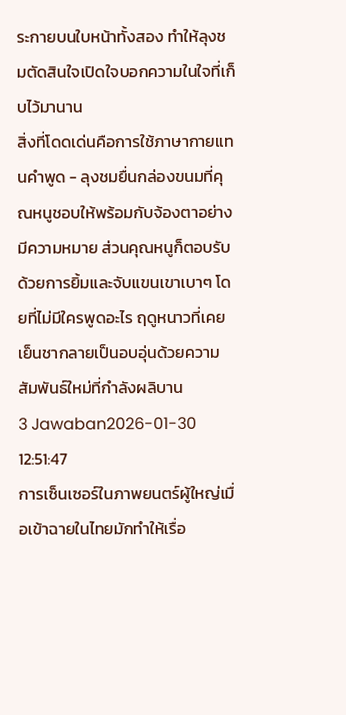ระกายบนใบหน้าทั้งสอง ทำให้ลุงชมตัดสินใจเปิดใจบอกความในใจที่เก็บไว้มานาน
สิ่งที่โดดเด่นคือการใช้ภาษากายแทนคำพูด - ลุงชมยื่นกล่องขนมที่คุณหนูชอบให้พร้อมกับจ้องตาอย่างมีความหมาย ส่วนคุณหนูก็ตอบรับด้วยการยิ้มและจับแขนเขาเบาๆ โดยที่ไม่มีใครพูดอะไร ฤดูหนาวที่เคยเย็นชากลายเป็นอบอุ่นด้วยความสัมพันธ์ใหม่ที่กำลังผลิบาน
3 Jawaban2026-01-30 12:51:47
การเซ็นเซอร์ในภาพยนตร์ผู้ใหญ่เมื่อเข้าฉายในไทยมักทำให้เรื่อ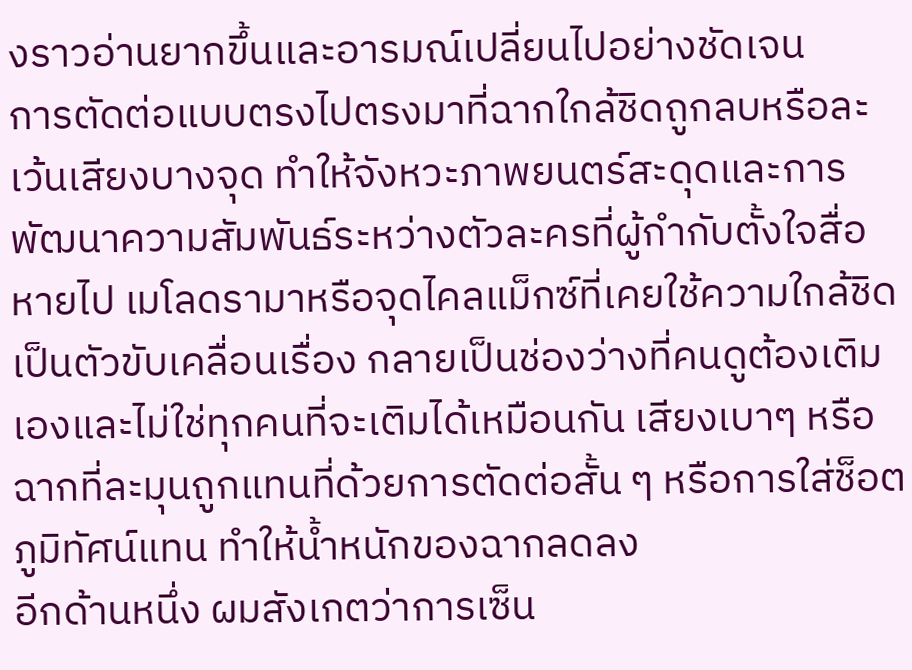งราวอ่านยากขึ้นและอารมณ์เปลี่ยนไปอย่างชัดเจน
การตัดต่อแบบตรงไปตรงมาที่ฉากใกล้ชิดถูกลบหรือละเว้นเสียงบางจุด ทำให้จังหวะภาพยนตร์สะดุดและการพัฒนาความสัมพันธ์ระหว่างตัวละครที่ผู้กำกับตั้งใจสื่อหายไป เมโลดรามาหรือจุดไคลแม็กซ์ที่เคยใช้ความใกล้ชิดเป็นตัวขับเคลื่อนเรื่อง กลายเป็นช่องว่างที่คนดูต้องเติมเองและไม่ใช่ทุกคนที่จะเติมได้เหมือนกัน เสียงเบาๆ หรือฉากที่ละมุนถูกแทนที่ด้วยการตัดต่อสั้น ๆ หรือการใส่ช็อตภูมิทัศน์แทน ทำให้น้ำหนักของฉากลดลง
อีกด้านหนึ่ง ผมสังเกตว่าการเซ็น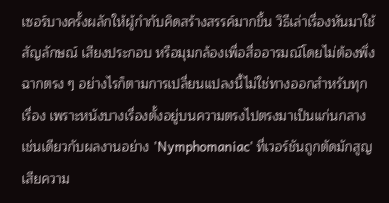เซอร์บางครั้งผลักให้ผู้กำกับคิดสร้างสรรค์มากขึ้น วิธีเล่าเรื่องหันมาใช้สัญลักษณ์ เสียงประกอบ หรือมุมกล้องเพื่อสื่ออารมณ์โดยไม่ต้องพึ่งฉากตรง ๆ อย่างไรก็ตามการเปลี่ยนแปลงนี้ไม่ใช่ทางออกสำหรับทุกเรื่อง เพราะหนังบางเรื่องตั้งอยู่บนความตรงไปตรงมาเป็นแก่นกลาง เช่นเดียวกับผลงานอย่าง 'Nymphomaniac' ที่เวอร์ชันถูกตัดมักสูญเสียความ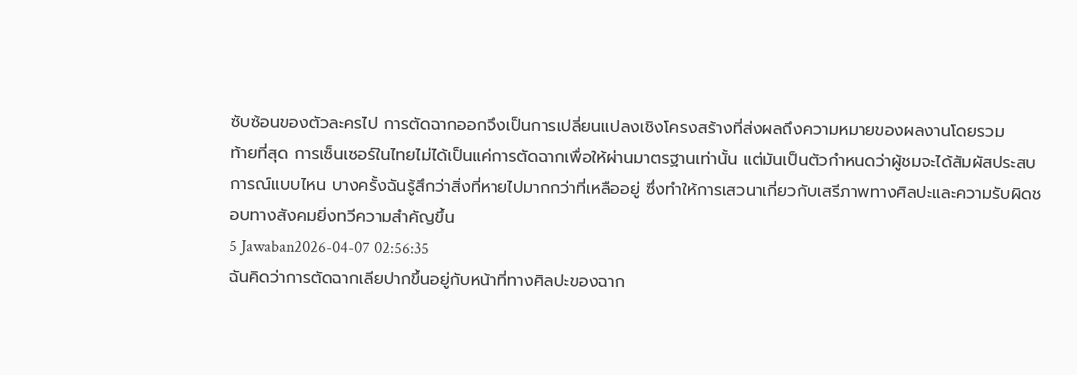ซับซ้อนของตัวละครไป การตัดฉากออกจึงเป็นการเปลี่ยนแปลงเชิงโครงสร้างที่ส่งผลถึงความหมายของผลงานโดยรวม
ท้ายที่สุด การเซ็นเซอร์ในไทยไม่ได้เป็นแค่การตัดฉากเพื่อให้ผ่านมาตรฐานเท่านั้น แต่มันเป็นตัวกำหนดว่าผู้ชมจะได้สัมผัสประสบการณ์แบบไหน บางครั้งฉันรู้สึกว่าสิ่งที่หายไปมากกว่าที่เหลืออยู่ ซึ่งทำให้การเสวนาเกี่ยวกับเสรีภาพทางศิลปะและความรับผิดชอบทางสังคมยิ่งทวีความสำคัญขึ้น
5 Jawaban2026-04-07 02:56:35
ฉันคิดว่าการตัดฉากเลียปากขึ้นอยู่กับหน้าที่ทางศิลปะของฉาก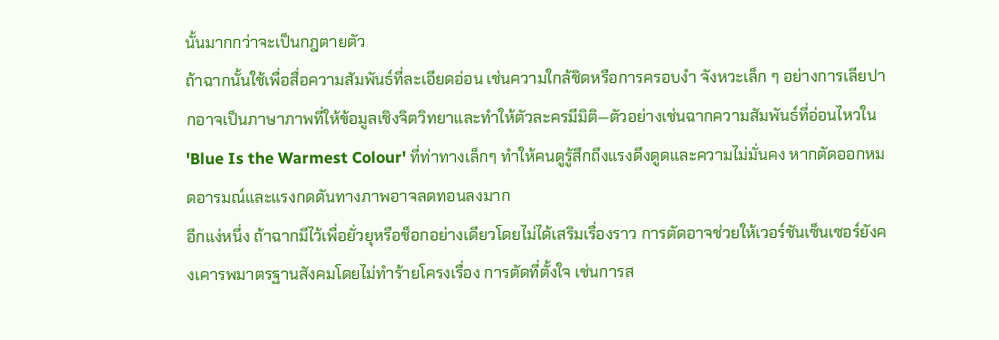นั้นมากกว่าจะเป็นกฎตายตัว
ถ้าฉากนั้นใช้เพื่อสื่อความสัมพันธ์ที่ละเอียดอ่อน เช่นความใกล้ชิดหรือการครอบงำ จังหวะเล็ก ๆ อย่างการเลียปากอาจเป็นภาษาภาพที่ให้ข้อมูลเชิงจิตวิทยาและทำให้ตัวละครมีมิติ—ตัวอย่างเช่นฉากความสัมพันธ์ที่อ่อนไหวใน 'Blue Is the Warmest Colour' ที่ท่าทางเล็กๆ ทำให้คนดูรู้สึกถึงแรงดึงดูดและความไม่มั่นคง หากตัดออกหมดอารมณ์และแรงกดดันทางภาพอาจลดทอนลงมาก
อีกแง่หนึ่ง ถ้าฉากมีไว้เพื่อยั่วยุหรือช็อกอย่างเดียวโดยไม่ได้เสริมเรื่องราว การตัดอาจช่วยให้เวอร์ชันเซ็นเซอร์ยังคงเคารพมาตรฐานสังคมโดยไม่ทำร้ายโครงเรื่อง การตัดที่ตั้งใจ เช่นการส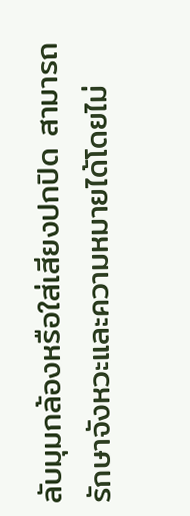ลับมุมกล้องหรือใส่เสียงปกปิด สามารถรักษาจังหวะและความหมายได้โดยไม่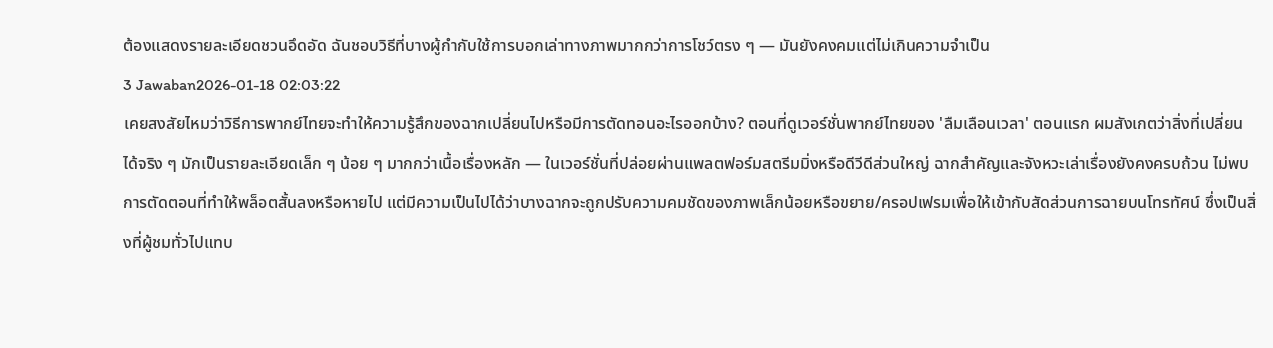ต้องแสดงรายละเอียดชวนอึดอัด ฉันชอบวิธีที่บางผู้กำกับใช้การบอกเล่าทางภาพมากกว่าการโชว์ตรง ๆ — มันยังคงคมแต่ไม่เกินความจำเป็น
3 Jawaban2026-01-18 02:03:22
เคยสงสัยไหมว่าวิธีการพากย์ไทยจะทำให้ความรู้สึกของฉากเปลี่ยนไปหรือมีการตัดทอนอะไรออกบ้าง? ตอนที่ดูเวอร์ชั่นพากย์ไทยของ 'ลืมเลือนเวลา' ตอนแรก ผมสังเกตว่าสิ่งที่เปลี่ยนได้จริง ๆ มักเป็นรายละเอียดเล็ก ๆ น้อย ๆ มากกว่าเนื้อเรื่องหลัก — ในเวอร์ชั่นที่ปล่อยผ่านแพลตฟอร์มสตรีมมิ่งหรือดีวีดีส่วนใหญ่ ฉากสำคัญและจังหวะเล่าเรื่องยังคงครบถ้วน ไม่พบการตัดตอนที่ทำให้พล็อตสั้นลงหรือหายไป แต่มีความเป็นไปได้ว่าบางฉากจะถูกปรับความคมชัดของภาพเล็กน้อยหรือขยาย/ครอปเฟรมเพื่อให้เข้ากับสัดส่วนการฉายบนโทรทัศน์ ซึ่งเป็นสิ่งที่ผู้ชมทั่วไปแทบ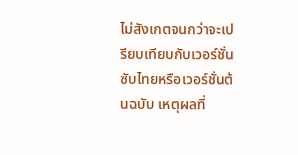ไม่สังเกตจนกว่าจะเปรียบเทียบกับเวอร์ชั่นซับไทยหรือเวอร์ชั่นต้นฉบับ เหตุผลที่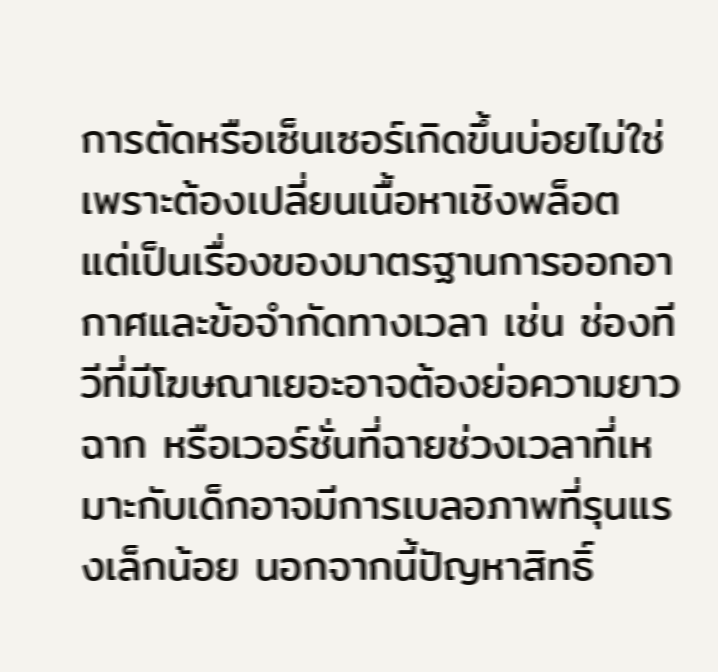การตัดหรือเซ็นเซอร์เกิดขึ้นบ่อยไม่ใช่เพราะต้องเปลี่ยนเนื้อหาเชิงพล็อต แต่เป็นเรื่องของมาตรฐานการออกอากาศและข้อจำกัดทางเวลา เช่น ช่องทีวีที่มีโฆษณาเยอะอาจต้องย่อความยาวฉาก หรือเวอร์ชั่นที่ฉายช่วงเวลาที่เหมาะกับเด็กอาจมีการเบลอภาพที่รุนแรงเล็กน้อย นอกจากนี้ปัญหาสิทธิ์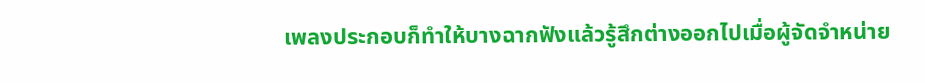เพลงประกอบก็ทำให้บางฉากฟังแล้วรู้สึกต่างออกไปเมื่อผู้จัดจำหน่าย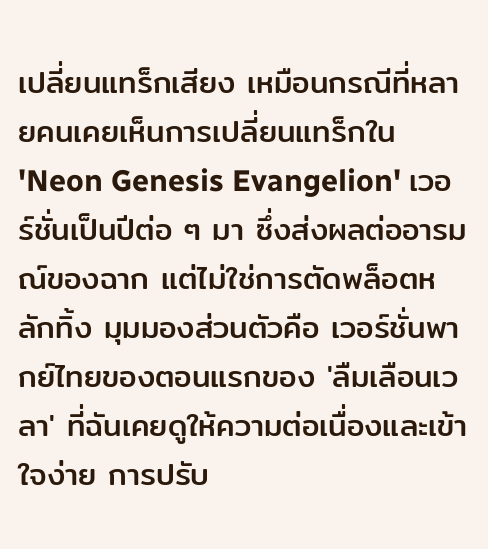เปลี่ยนแทร็กเสียง เหมือนกรณีที่หลายคนเคยเห็นการเปลี่ยนแทร็กใน 'Neon Genesis Evangelion' เวอร์ชั่นเป็นปีต่อ ๆ มา ซึ่งส่งผลต่ออารมณ์ของฉาก แต่ไม่ใช่การตัดพล็อตหลักทิ้ง มุมมองส่วนตัวคือ เวอร์ชั่นพากย์ไทยของตอนแรกของ 'ลืมเลือนเวลา' ที่ฉันเคยดูให้ความต่อเนื่องและเข้าใจง่าย การปรับ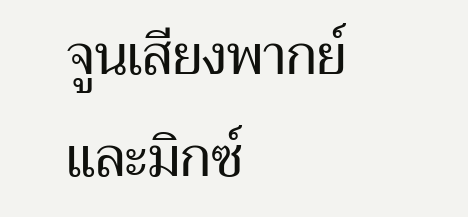จูนเสียงพากย์และมิกซ์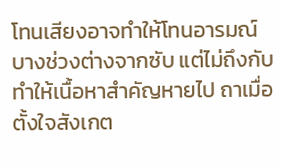โทนเสียงอาจทำให้โทนอารมณ์บางช่วงต่างจากซับ แต่ไม่ถึงกับทำให้เนื้อหาสำคัญหายไป ถาเมื่อตั้งใจสังเกต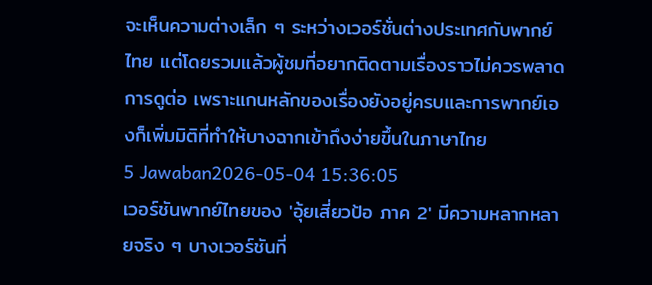จะเห็นความต่างเล็ก ๆ ระหว่างเวอร์ชั่นต่างประเทศกับพากย์ไทย แต่โดยรวมแล้วผู้ชมที่อยากติดตามเรื่องราวไม่ควรพลาดการดูต่อ เพราะแกนหลักของเรื่องยังอยู่ครบและการพากย์เองก็เพิ่มมิติที่ทำให้บางฉากเข้าถึงง่ายขึ้นในภาษาไทย
5 Jawaban2026-05-04 15:36:05
เวอร์ชันพากย์ไทยของ 'อุ้ยเสี่ยวป้อ ภาค 2' มีความหลากหลายจริง ๆ บางเวอร์ชันที่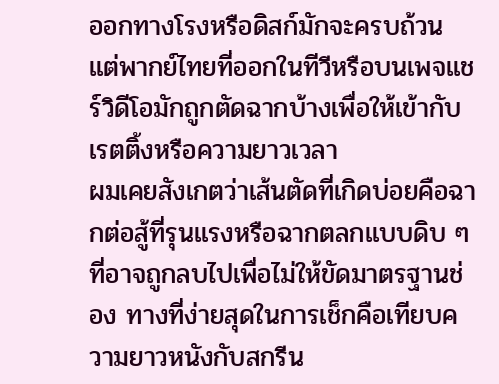ออกทางโรงหรือดิสก์มักจะครบถ้วน แต่พากย์ไทยที่ออกในทีวีหรือบนเพจแชร์วิดีโอมักถูกตัดฉากบ้างเพื่อให้เข้ากับเรตติ้งหรือความยาวเวลา
ผมเคยสังเกตว่าเส้นตัดที่เกิดบ่อยคือฉากต่อสู้ที่รุนแรงหรือฉากตลกแบบดิบ ๆ ที่อาจถูกลบไปเพื่อไม่ให้ขัดมาตรฐานช่อง ทางที่ง่ายสุดในการเช็กคือเทียบความยาวหนังกับสกรีน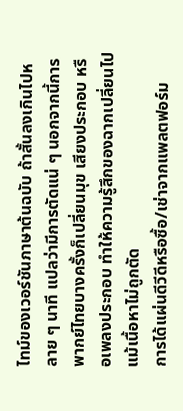ไทม์ของเวอร์ชันภาษาต้นฉบับ ถ้าสั้นลงเกินไปหลาย ๆ นาที แปลว่ามีการตัดแน่ ๆ นอกจากนี้การพากย์ไทยบางครั้งก็เปลี่ยนมุข เสียงประกอบ หรือเพลงประกอบ ทำให้ความรู้สึกของฉากเปลี่ยนไปแม้เนื้อหาไม่ถูกตัด
การได้แผ่นดีวีดีหรือซื้อ/เช่าจากแพลตฟอร์ม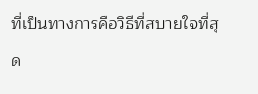ที่เป็นทางการคือวิธีที่สบายใจที่สุด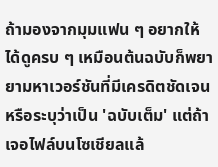ถ้ามองจากมุมแฟน ๆ อยากให้ได้ดูครบ ๆ เหมือนต้นฉบับก็พยายามหาเวอร์ชันที่มีเครดิตชัดเจนหรือระบุว่าเป็น 'ฉบับเต็ม' แต่ถ้าเจอไฟล์บนโซเชียลแล้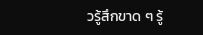วรู้สึกขาด ๆ รู้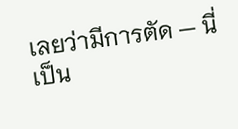เลยว่ามีการตัด — นี่เป็น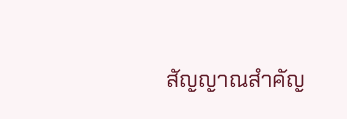สัญญาณสำคัญ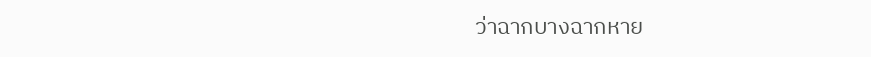ว่าฉากบางฉากหาย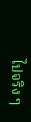ไปจริง ๆ